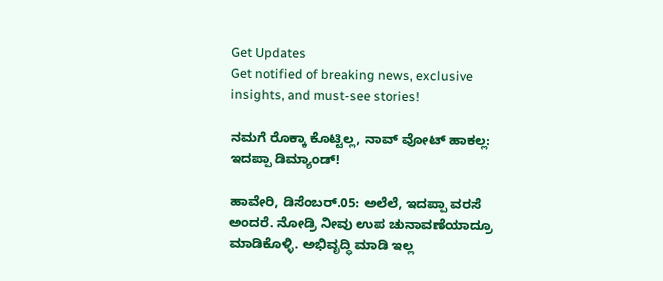Get Updates
Get notified of breaking news, exclusive insights, and must-see stories!

ನಮಗೆ ರೊಕ್ಕಾ ಕೊಟ್ಟಿಲ್ಲ, ನಾವ್ ವೋಟ್ ಹಾಕಲ್ಲ: ಇದಪ್ಪಾ ಡಿಮ್ಯಾಂಡ್!

ಹಾವೇರಿ, ಡಿಸೆಂಬರ್.05: ಅಲೆಲೆ, ಇದಪ್ಪಾ ವರಸೆ ಅಂದರೆ. ನೋಡ್ರಿ ನೀವು ಉಪ ಚುನಾವಣೆಯಾದ್ರೂ ಮಾಡಿಕೊಳ್ಳಿ. ಅಭಿವೃದ್ಧಿ ಮಾಡಿ ಇಲ್ಲ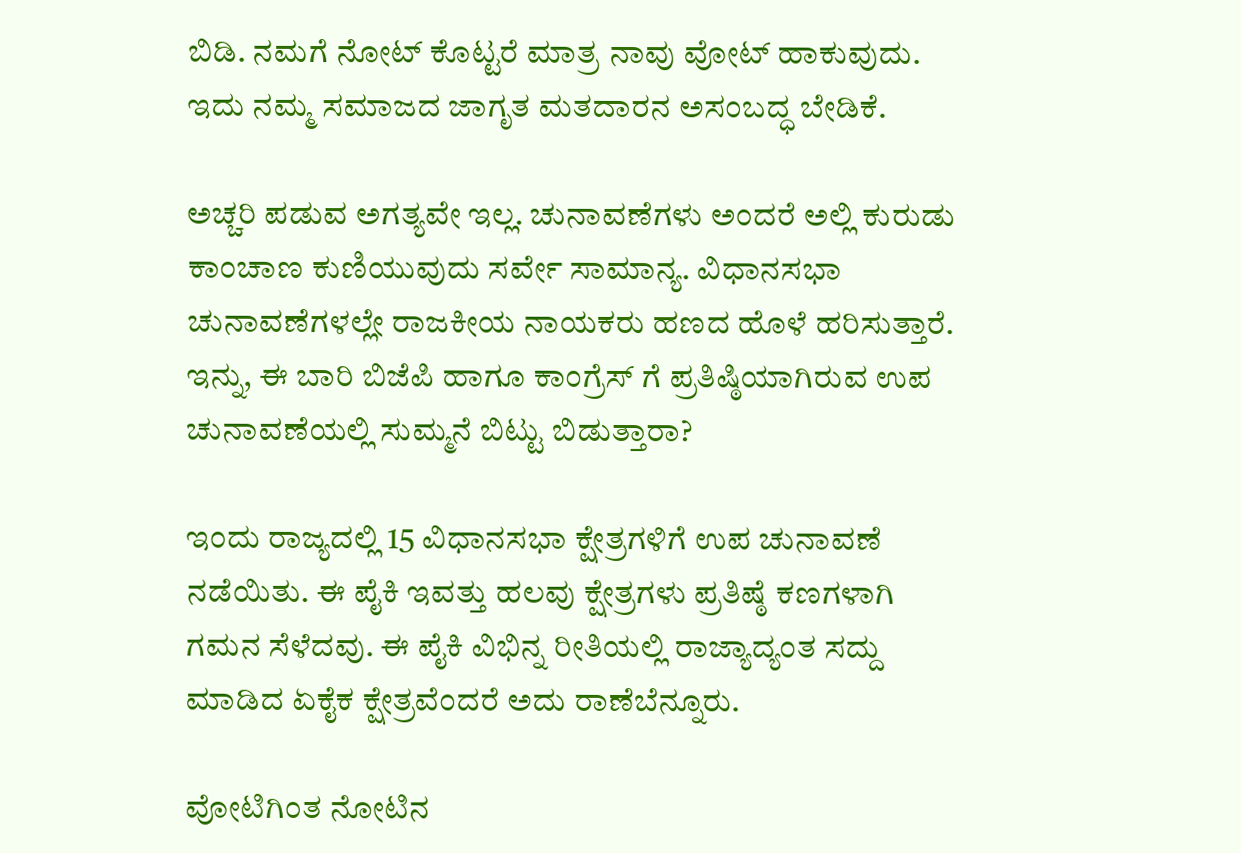ಬಿಡಿ. ನಮಗೆ ನೋಟ್ ಕೊಟ್ಟರೆ ಮಾತ್ರ ನಾವು ವೋಟ್ ಹಾಕುವುದು. ಇದು ನಮ್ಮ ಸಮಾಜದ ಜಾಗೃತ ಮತದಾರನ ಅಸಂಬದ್ಧ ಬೇಡಿಕೆ.

ಅಚ್ಚರಿ ಪಡುವ ಅಗತ್ಯವೇ ಇಲ್ಲ. ಚುನಾವಣೆಗಳು ಅಂದರೆ ಅಲ್ಲಿ ಕುರುಡು ಕಾಂಚಾಣ ಕುಣಿಯುವುದು ಸರ್ವೇ ಸಾಮಾನ್ಯ. ವಿಧಾನಸಭಾ ಚುನಾವಣೆಗಳಲ್ಲೇ ರಾಜಕೀಯ ನಾಯಕರು ಹಣದ ಹೊಳೆ ಹರಿಸುತ್ತಾರೆ. ಇನ್ನು, ಈ ಬಾರಿ ಬಿಜೆಪಿ ಹಾಗೂ ಕಾಂಗ್ರೆಸ್ ಗೆ ಪ್ರತಿಷ್ಠಿಯಾಗಿರುವ ಉಪ ಚುನಾವಣೆಯಲ್ಲಿ ಸುಮ್ಮನೆ ಬಿಟ್ಟು ಬಿಡುತ್ತಾರಾ?

ಇಂದು ರಾಜ್ಯದಲ್ಲಿ 15 ವಿಧಾನಸಭಾ ಕ್ಷೇತ್ರಗಳಿಗೆ ಉಪ ಚುನಾವಣೆ ನಡೆಯಿತು. ಈ ಪೈಕಿ ಇವತ್ತು ಹಲವು ಕ್ಷೇತ್ರಗಳು ಪ್ರತಿಷ್ಠೆ ಕಣಗಳಾಗಿ ಗಮನ ಸೆಳೆದವು. ಈ ಪೈಕಿ ವಿಭಿನ್ನ ರೀತಿಯಲ್ಲಿ ರಾಜ್ಯಾದ್ಯಂತ ಸದ್ದು ಮಾಡಿದ ಏಕೈಕ ಕ್ಷೇತ್ರವೆಂದರೆ ಅದು ರಾಣೆಬೆನ್ನೂರು.

ವೋಟಿಗಿಂತ ನೋಟಿನ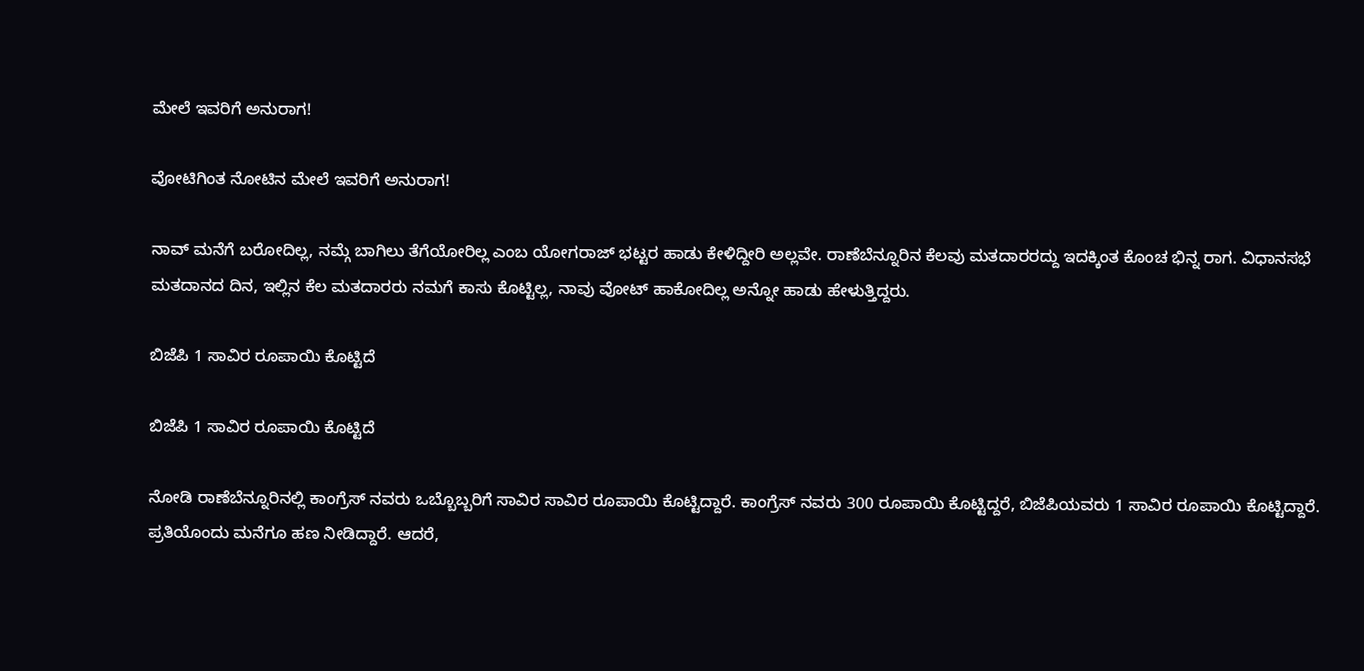ಮೇಲೆ ಇವರಿಗೆ ಅನುರಾಗ!

ವೋಟಿಗಿಂತ ನೋಟಿನ ಮೇಲೆ ಇವರಿಗೆ ಅನುರಾಗ!

ನಾವ್ ಮನೆಗೆ ಬರೋದಿಲ್ಲ, ನಮ್ಗೆ ಬಾಗಿಲು ತೆಗೆಯೋರಿಲ್ಲ ಎಂಬ ಯೋಗರಾಜ್ ಭಟ್ಟರ ಹಾಡು ಕೇಳಿದ್ದೀರಿ ಅಲ್ಲವೇ. ರಾಣೆಬೆನ್ನೂರಿನ ಕೆಲವು ಮತದಾರರದ್ದು ಇದಕ್ಕಿಂತ ಕೊಂಚ ಭಿನ್ನ ರಾಗ. ವಿಧಾನಸಭೆ ಮತದಾನದ ದಿನ, ಇಲ್ಲಿನ ಕೆಲ ಮತದಾರರು ನಮಗೆ ಕಾಸು ಕೊಟ್ಟಿಲ್ಲ, ನಾವು ವೋಟ್ ಹಾಕೋದಿಲ್ಲ ಅನ್ನೋ ಹಾಡು ಹೇಳುತ್ತಿದ್ದರು.

ಬಿಜೆಪಿ 1 ಸಾವಿರ ರೂಪಾಯಿ ಕೊಟ್ಟಿದೆ

ಬಿಜೆಪಿ 1 ಸಾವಿರ ರೂಪಾಯಿ ಕೊಟ್ಟಿದೆ

ನೋಡಿ ರಾಣೆಬೆನ್ನೂರಿನಲ್ಲಿ ಕಾಂಗ್ರೆಸ್ ನವರು ಒಬ್ಬೊಬ್ಬರಿಗೆ ಸಾವಿರ ಸಾವಿರ ರೂಪಾಯಿ ಕೊಟ್ಟಿದ್ದಾರೆ. ಕಾಂಗ್ರೆಸ್ ನವರು 300 ರೂಪಾಯಿ ಕೊಟ್ಟಿದ್ದರೆ, ಬಿಜೆಪಿಯವರು 1 ಸಾವಿರ ರೂಪಾಯಿ ಕೊಟ್ಟಿದ್ದಾರೆ. ಪ್ರತಿಯೊಂದು ಮನೆಗೂ ಹಣ ನೀಡಿದ್ದಾರೆ. ಆದರೆ,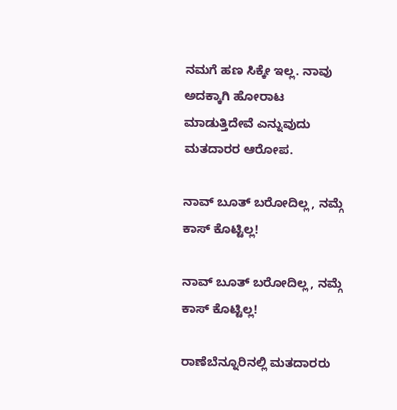ನಮಗೆ ಹಣ ಸಿಕ್ಕೇ ಇಲ್ಲ. ನಾವು ಅದಕ್ಕಾಗಿ ಹೋರಾಟ ಮಾಡುತ್ತಿದೇವೆ ಎನ್ನುವುದು ಮತದಾರರ ಆರೋಪ.

ನಾವ್ ಬೂತ್ ಬರೋದಿಲ್ಲ, ನಮ್ಗೆ ಕಾಸ್ ಕೊಟ್ಟಿಲ್ಲ!

ನಾವ್ ಬೂತ್ ಬರೋದಿಲ್ಲ, ನಮ್ಗೆ ಕಾಸ್ ಕೊಟ್ಟಿಲ್ಲ!

ರಾಣೆಬೆನ್ನೂರಿನಲ್ಲಿ ಮತದಾರರು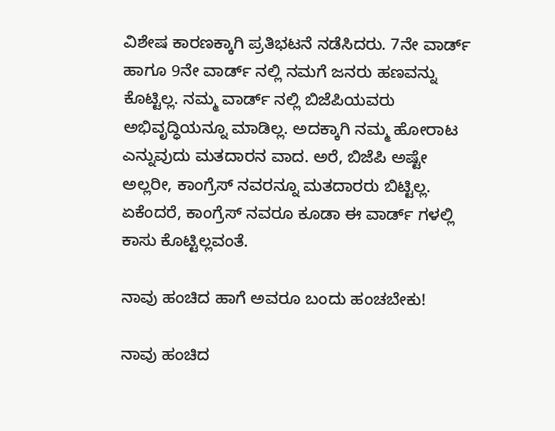ವಿಶೇಷ ಕಾರಣಕ್ಕಾಗಿ ಪ್ರತಿಭಟನೆ ನಡೆಸಿದರು. 7ನೇ ವಾರ್ಡ್ ಹಾಗೂ 9ನೇ ವಾರ್ಡ್ ನಲ್ಲಿ ನಮಗೆ ಜನರು ಹಣವನ್ನು ಕೊಟ್ಟಿಲ್ಲ. ನಮ್ಮ ವಾರ್ಡ್ ನಲ್ಲಿ ಬಿಜೆಪಿಯವರು ಅಭಿವೃದ್ಧಿಯನ್ನೂ ಮಾಡಿಲ್ಲ. ಅದಕ್ಕಾಗಿ ನಮ್ಮ ಹೋರಾಟ ಎನ್ನುವುದು ಮತದಾರನ ವಾದ. ಅರೆ, ಬಿಜೆಪಿ ಅಷ್ಟೇ ಅಲ್ಲರೀ, ಕಾಂಗ್ರೆಸ್ ನವರನ್ನೂ ಮತದಾರರು ಬಿಟ್ಟಿಲ್ಲ. ಏಕೆಂದರೆ, ಕಾಂಗ್ರೆಸ್ ನವರೂ ಕೂಡಾ ಈ ವಾರ್ಡ್ ಗಳಲ್ಲಿ ಕಾಸು ಕೊಟ್ಟಿಲ್ಲವಂತೆ.

ನಾವು ಹಂಚಿದ ಹಾಗೆ ಅವರೂ ಬಂದು ಹಂಚಬೇಕು!

ನಾವು ಹಂಚಿದ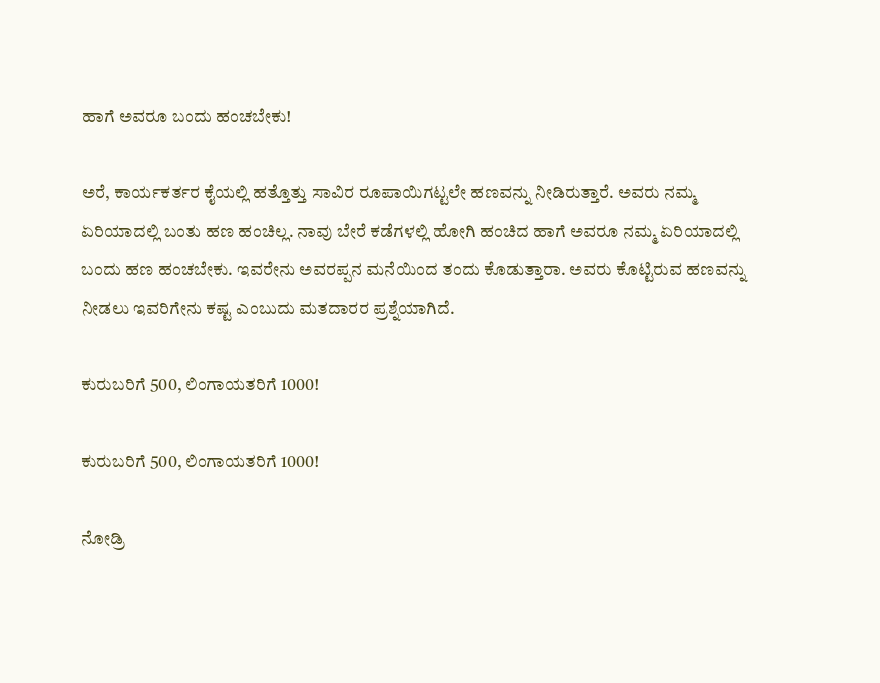ಹಾಗೆ ಅವರೂ ಬಂದು ಹಂಚಬೇಕು!

ಅರೆ, ಕಾರ್ಯಕರ್ತರ ಕೈಯಲ್ಲಿ ಹತ್ತೊತ್ತು ಸಾವಿರ ರೂಪಾಯಿಗಟ್ಟಲೇ ಹಣವನ್ನು ನೀಡಿರುತ್ತಾರೆ. ಅವರು ನಮ್ಮ ಏರಿಯಾದಲ್ಲಿ ಬಂತು ಹಣ ಹಂಚಿಲ್ಲ. ನಾವು ಬೇರೆ ಕಡೆಗಳಲ್ಲಿ ಹೋಗಿ ಹಂಚಿದ ಹಾಗೆ ಅವರೂ ನಮ್ಮ ಏರಿಯಾದಲ್ಲಿ ಬಂದು ಹಣ ಹಂಚಬೇಕು. ಇವರೇನು ಅವರಪ್ಪನ ಮನೆಯಿಂದ ತಂದು ಕೊಡುತ್ತಾರಾ. ಅವರು ಕೊಟ್ಟಿರುವ ಹಣವನ್ನು ನೀಡಲು ಇವರಿಗೇನು ಕಷ್ಟ ಎಂಬುದು ಮತದಾರರ ಪ್ರಶ್ನೆಯಾಗಿದೆ.

ಕುರುಬರಿಗೆ 500, ಲಿಂಗಾಯತರಿಗೆ 1000!

ಕುರುಬರಿಗೆ 500, ಲಿಂಗಾಯತರಿಗೆ 1000!

ನೋಡ್ರಿ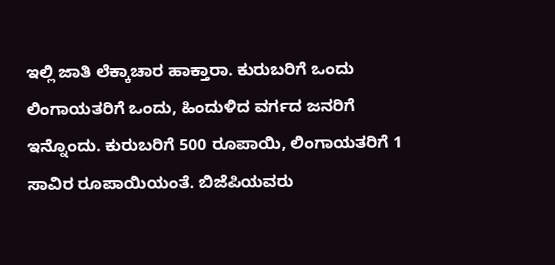ಇಲ್ಲಿ ಜಾತಿ ಲೆಕ್ಕಾಚಾರ ಹಾಕ್ತಾರಾ. ಕುರುಬರಿಗೆ ಒಂದು ಲಿಂಗಾಯತರಿಗೆ ಒಂದು, ಹಿಂದುಳಿದ ವರ್ಗದ ಜನರಿಗೆ ಇನ್ನೊಂದು. ಕುರುಬರಿಗೆ 500 ರೂಪಾಯಿ, ಲಿಂಗಾಯತರಿಗೆ 1 ಸಾವಿರ ರೂಪಾಯಿಯಂತೆ. ಬಿಜೆಪಿಯವರು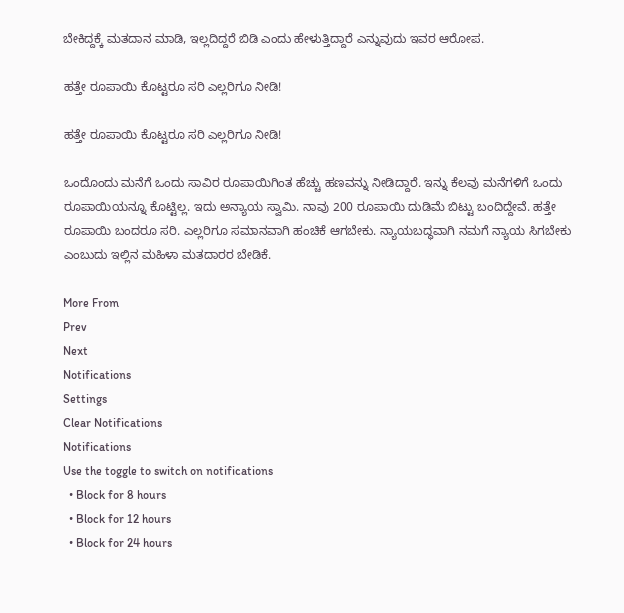ಬೇಕಿದ್ದಕ್ಕೆ ಮತದಾನ ಮಾಡಿ, ಇಲ್ಲದಿದ್ದರೆ ಬಿಡಿ ಎಂದು ಹೇಳುತ್ತಿದ್ದಾರೆ ಎನ್ನುವುದು ಇವರ ಆರೋಪ.

ಹತ್ತೇ ರೂಪಾಯಿ ಕೊಟ್ಟರೂ ಸರಿ ಎಲ್ಲರಿಗೂ ನೀಡಿ!

ಹತ್ತೇ ರೂಪಾಯಿ ಕೊಟ್ಟರೂ ಸರಿ ಎಲ್ಲರಿಗೂ ನೀಡಿ!

ಒಂದೊಂದು ಮನೆಗೆ ಒಂದು ಸಾವಿರ ರೂಪಾಯಿಗಿಂತ ಹೆಚ್ಚು ಹಣವನ್ನು ನೀಡಿದ್ದಾರೆ. ಇನ್ನು ಕೆಲವು ಮನೆಗಳಿಗೆ ಒಂದು ರೂಪಾಯಿಯನ್ನೂ ಕೊಟ್ಟಿಲ್ಲ. ಇದು ಅನ್ಯಾಯ ಸ್ವಾಮಿ. ನಾವು 200 ರೂಪಾಯಿ ದುಡಿಮೆ ಬಿಟ್ಟು ಬಂದಿದ್ದೇವೆ. ಹತ್ತೇ ರೂಪಾಯಿ ಬಂದರೂ ಸರಿ. ಎಲ್ಲರಿಗೂ ಸಮಾನವಾಗಿ ಹಂಚಿಕೆ ಆಗಬೇಕು. ನ್ಯಾಯಬದ್ಧವಾಗಿ ನಮಗೆ ನ್ಯಾಯ ಸಿಗಬೇಕು ಎಂಬುದು ಇಲ್ಲಿನ ಮಹಿಳಾ ಮತದಾರರ ಬೇಡಿಕೆ.

More From
Prev
Next
Notifications
Settings
Clear Notifications
Notifications
Use the toggle to switch on notifications
  • Block for 8 hours
  • Block for 12 hours
  • Block for 24 hours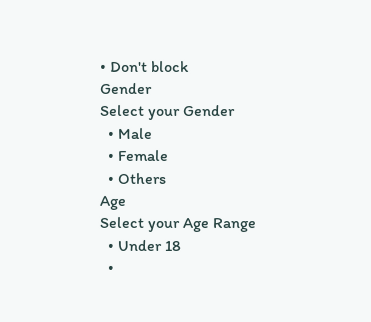• Don't block
Gender
Select your Gender
  • Male
  • Female
  • Others
Age
Select your Age Range
  • Under 18
  •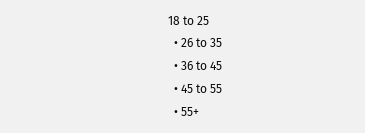18 to 25
  • 26 to 35
  • 36 to 45
  • 45 to 55
  • 55+